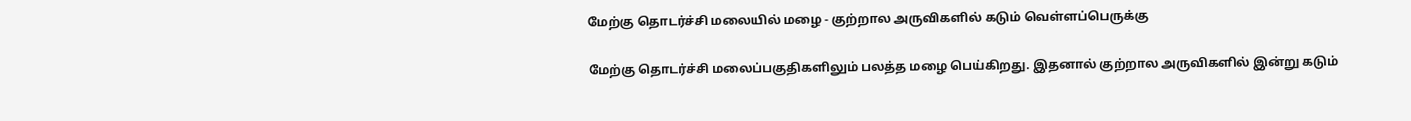மேற்கு தொடர்ச்சி மலையில் மழை - குற்றால அருவிகளில் கடும் வெள்ளப்பெருக்கு

மேற்கு தொடர்ச்சி மலைப்பகுதிகளிலும் பலத்த மழை பெய்கிறது. இதனால் குற்றால அருவிகளில் இன்று கடும்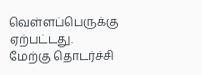வெள்ளப்பெருக்கு ஏற்பட்டது.
மேற்கு தொடர்ச்சி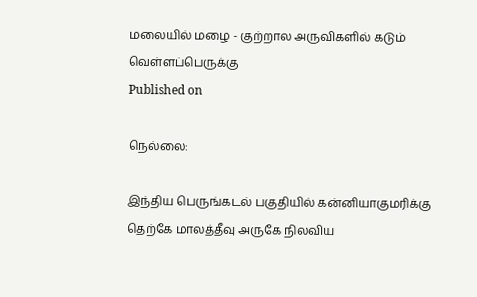மலையில் மழை - குற்றால அருவிகளில் கடும் வெள்ளப்பெருக்கு
Published on

நெல்லை:

இந்திய பெருங்கடல் பகுதியில் கன்னியாகுமரிக்கு தெற்கே மாலத்தீவு அருகே நிலவிய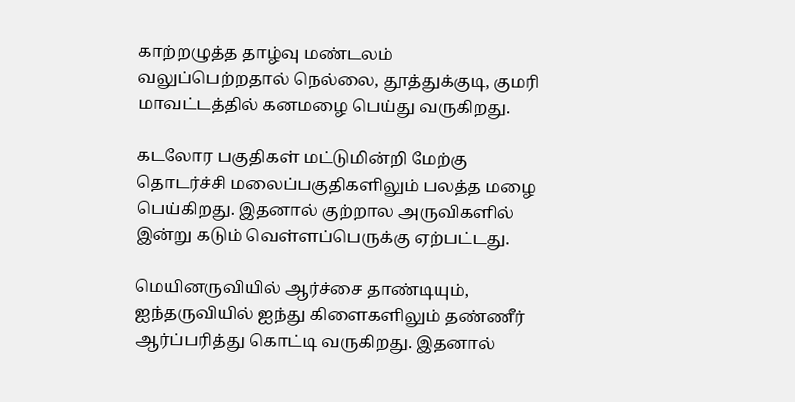காற்றழுத்த தாழ்வு மண்டலம் வலுப்பெற்றதால் நெல்லை, தூத்துக்குடி, குமரி மாவட்டத்தில் கனமழை பெய்து வருகிறது.

கடலோர பகுதிகள் மட்டுமின்றி மேற்கு தொடர்ச்சி மலைப்பகுதிகளிலும் பலத்த மழை பெய்கிறது. இதனால் குற்றால அருவிகளில் இன்று கடும் வெள்ளப்பெருக்கு ஏற்பட்டது.

மெயினருவியில் ஆர்ச்சை தாண்டியும், ஐந்தருவியில் ஐந்து கிளைகளிலும் தண்ணீர் ஆர்ப்பரித்து கொட்டி வருகிறது. இதனால்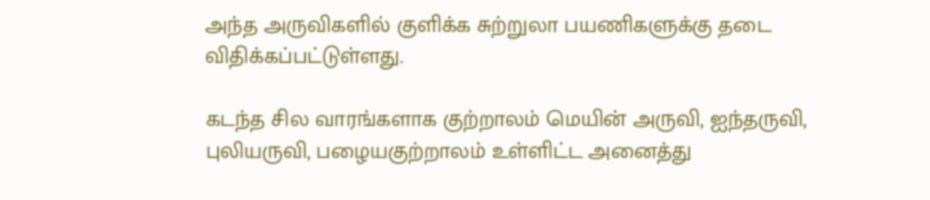அந்த அருவிகளில் குளிக்க சுற்றுலா பயணிகளுக்கு தடை விதிக்கப்பட்டுள்ளது.

கடந்த சில வாரங்களாக குற்றாலம் மெயின் அருவி, ஐந்தருவி, புலியருவி, பழையகுற்றாலம் உள்ளிட்ட அனைத்து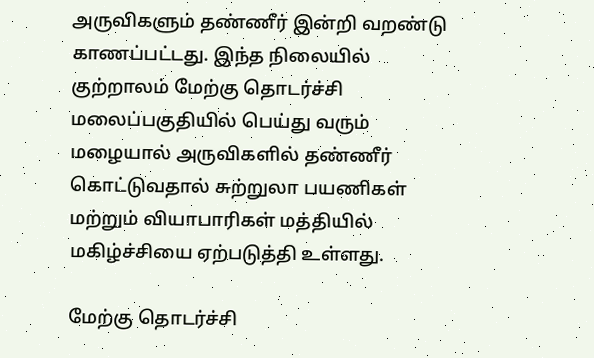அருவிகளும் தண்ணீர் இன்றி வறண்டு காணப்பட்டது. இந்த நிலையில் குற்றாலம் மேற்கு தொடர்ச்சி மலைப்பகுதியில் பெய்து வரும் மழையால் அருவிகளில் தண்ணீர் கொட்டுவதால் சுற்றுலா பயணிகள் மற்றும் வியாபாரிகள் மத்தியில் மகிழ்ச்சியை ஏற்படுத்தி உள்ளது.

மேற்கு தொடர்ச்சி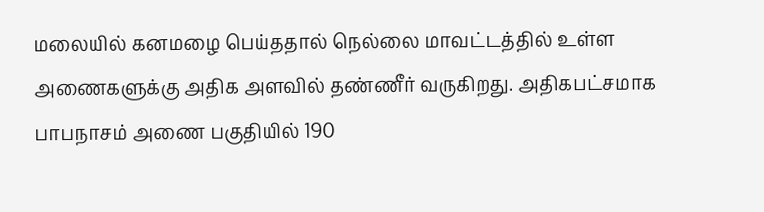மலையில் கனமழை பெய்ததால் நெல்லை மாவட்டத்தில் உள்ள அணைகளுக்கு அதிக அளவில் தண்ணீர் வருகிறது. அதிகபட்சமாக பாபநாசம் அணை பகுதியில் 190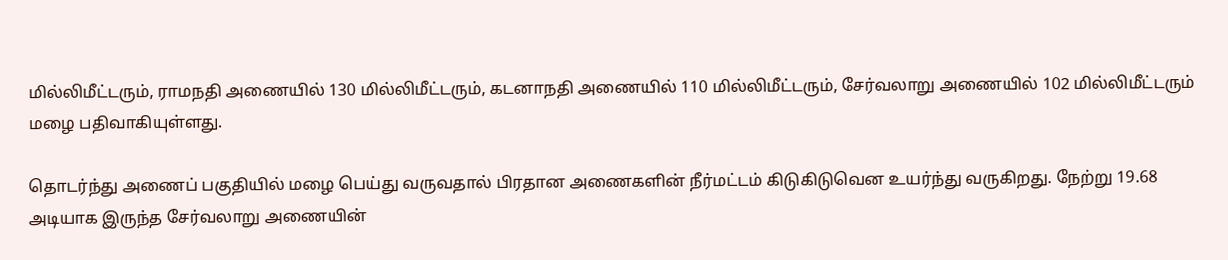மில்லிமீட்டரும், ராமநதி அணையில் 130 மில்லிமீட்டரும், கடனாநதி அணையில் 110 மில்லிமீட்டரும், சேர்வலாறு அணையில் 102 மில்லிமீட்டரும் மழை பதிவாகியுள்ளது.

தொடர்ந்து அணைப் பகுதியில் மழை பெய்து வருவதால் பிரதான அணைகளின் நீர்மட்டம் கிடுகிடுவென உயர்ந்து வருகிறது. நேற்று 19.68 அடியாக இருந்த சேர்வலாறு அணையின்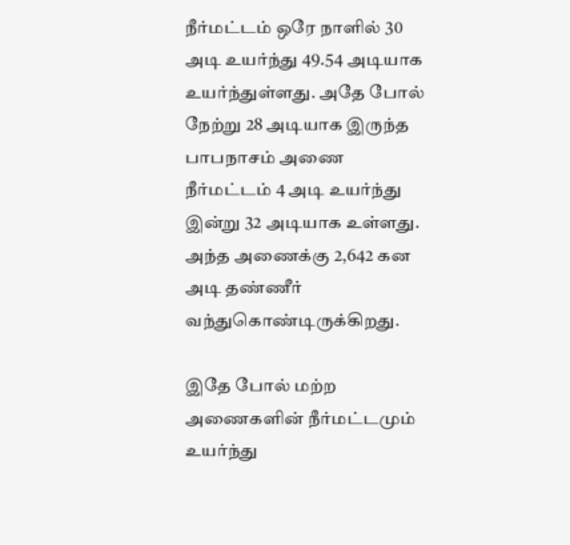நீர்மட்டம் ஒரே நாளில் 30 அடி உயர்ந்து 49.54 அடியாக உயர்ந்துள்ளது. அதே போல் நேற்று 28 அடியாக இருந்த பாபநாசம் அணை நீர்மட்டம் 4 அடி உயர்ந்து இன்று 32 அடியாக உள்ளது. அந்த அணைக்கு 2,642 கன அடி தண்ணீர் வந்துகொண்டிருக்கிறது.

இதே போல் மற்ற அணைகளின் நீர்மட்டமும் உயர்ந்து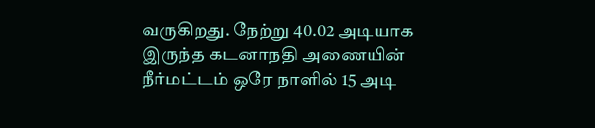வருகிறது. நேற்று 40.02 அடியாக இருந்த கடனாநதி அணையின் நீர்மட்டம் ஒரே நாளில் 15 அடி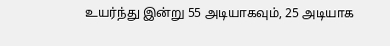உயர்ந்து இன்று 55 அடியாகவும், 25 அடியாக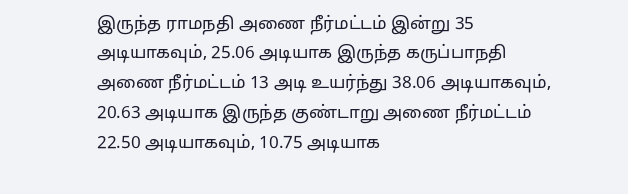இருந்த ராமநதி அணை நீர்மட்டம் இன்று 35 அடியாகவும், 25.06 அடியாக இருந்த கருப்பாநதி அணை நீர்மட்டம் 13 அடி உயர்ந்து 38.06 அடியாகவும், 20.63 அடியாக இருந்த குண்டாறு அணை நீர்மட்டம் 22.50 அடியாகவும், 10.75 அடியாக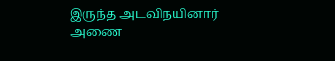இருந்த அடவிநயினார் அணை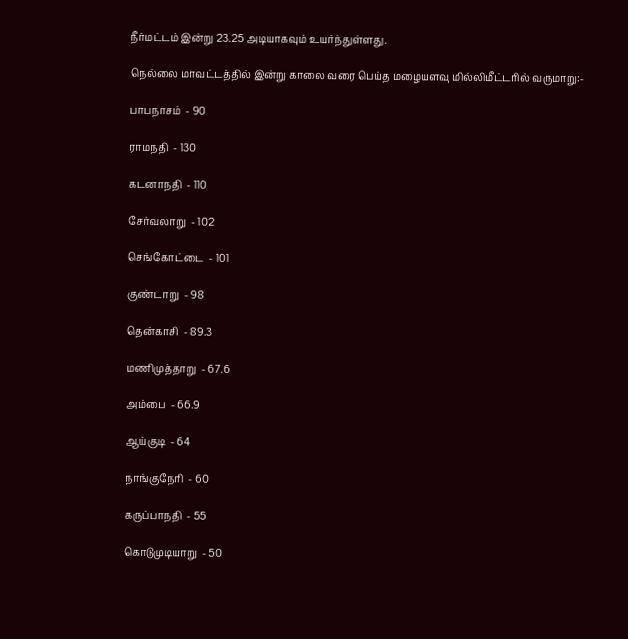நீர்மட்டம் இன்று 23.25 அடியாகவும் உயர்ந்துள்ளது.

நெல்லை மாவட்டத்தில் இன்று காலை வரை பெய்த மழையளவு மில்லிமீட்டரில் வருமாறு:-

பாபநாசம்  - 90

ராமநதி  - 130

கடனாநதி  - 110

சேர்வலாறு  - 102

செங்கோட்டை  - 101

குண்டாறு  - 98

தென்காசி  - 89.3

மணிமுத்தாறு  - 67.6

அம்பை  - 66.9

ஆய்குடி  - 64

நாங்குநேரி  - 60

கருப்பாநதி  - 55

கொடுமுடியாறு  - 50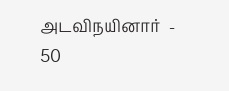அடவிநயினார்  - 50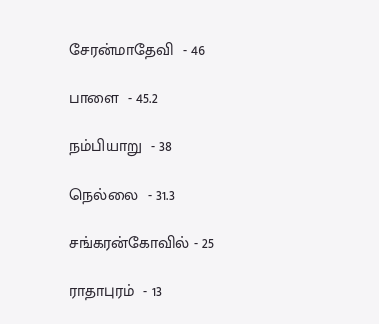சேரன்மாதேவி  - 46

பாளை  - 45.2

நம்பியாறு  - 38

நெல்லை  - 31.3

சங்கரன்கோவில் - 25

ராதாபுரம்  - 13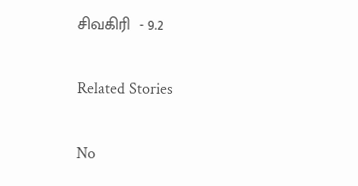சிவகிரி  - 9.2

Related Stories

No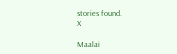stories found.
X

Maalai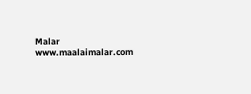Malar
www.maalaimalar.com